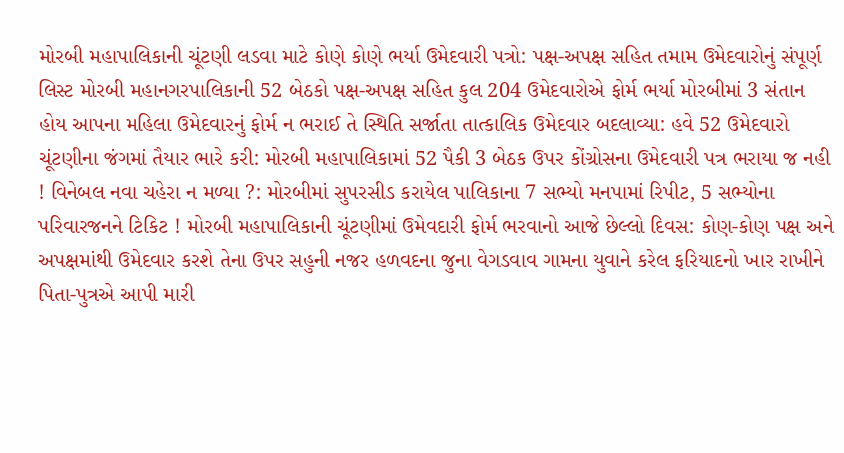મોરબી મહાપાલિકાની ચૂંટણી લડવા માટે કોણે કોણે ભર્યા ઉમેદવારી પત્રો: પક્ષ-અપક્ષ સહિત તમામ ઉમેદવારોનું સંપૂર્ણ લિસ્ટ મોરબી મહાનગરપાલિકાની 52 બેઠકો પક્ષ-અપક્ષ સહિત કુલ 204 ઉમેદવારોએ ફોર્મ ભર્યા મોરબીમાં 3 સંતાન હોય આપના મહિલા ઉમેદવારનું ફોર્મ ન ભરાઈ તે સ્થિતિ સર્જાતા તાત્કાલિક ઉમેદવાર બદલાવ્યા: હવે 52 ઉમેદવારો ચૂંટણીના જંગમાં તૈયાર ભારે કરી: મોરબી મહાપાલિકામાં 52 પૈકી 3 બેઠક ઉપર કોંગ્રોસના ઉમેદવારી પત્ર ભરાયા જ નહી ! વિનેબલ નવા ચહેરા ન મળ્યા ?: મોરબીમાં સુપરસીડ કરાયેલ પાલિકાના 7 સભ્યો મનપામાં રિપીટ, 5 સભ્યોના પરિવારજનને ટિકિટ ! મોરબી મહાપાલિકાની ચૂંટણીમાં ઉમેવદારી ફોર્મ ભરવાનો આજે છેલ્લો દિવસ: કોણ-કોણ પક્ષ અને અપક્ષમાંથી ઉમેદવાર કરશે તેના ઉપર સહુની નજર હળવદના જુના વેગડવાવ ગામના યુવાને કરેલ ફરિયાદનો ખાર રાખીને પિતા-પુત્રએ આપી મારી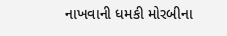નાખવાની ધમકી મોરબીના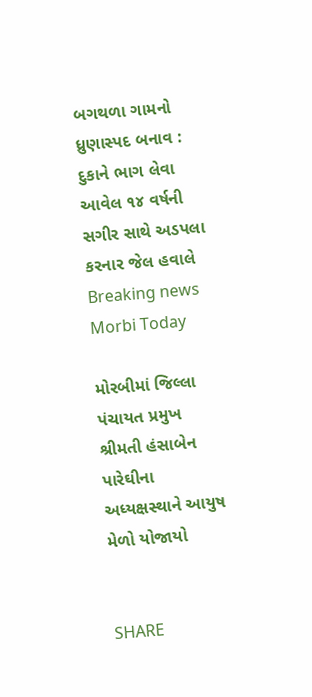બગથળા ગામનો ધ્રુણાસ્પદ બનાવ : દુકાને ભાગ લેવા આવેલ ૧૪ વર્ષની સગીર સાથે અડપલા કરનાર જેલ હવાલે
Breaking news
Morbi Today

મોરબીમાં જિલ્લા પંચાયત પ્રમુખ શ્રીમતી હંસાબેન પારેઘીના અધ્યક્ષસ્થાને આયુષ મેળો યોજાયો


SHARE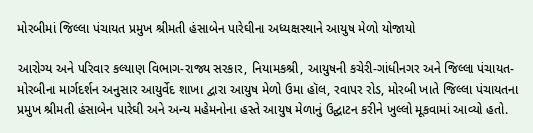મોરબીમાં જિલ્લા પંચાયત પ્રમુખ શ્રીમતી હંસાબેન પારેઘીના અધ્યક્ષસ્થાને આયુષ મેળો યોજાયો

આરોગ્ય અને પરિવાર કલ્યાણ વિભાગ-રાજ્ય સરકાર, નિયામકશ્રી, આયુષની કચેરી-ગાંધીનગર અને જિલ્લા પંચાયત-મોરબીના માર્ગદર્શન અનુસાર આયુર્વેદ શાખા દ્વારા આયુષ મેળો ઉમા હૉલ, રવાપર રોડ, મોરબી ખાતે જિલ્લા પંચાયતના પ્રમુખ શ્રીમતી હંસાબેન પારેઘી અને અન્ય મહેમનોના હસ્તે આયુષ મેળાનું ઉદ્ઘાટન કરીને ખુલ્લો મૂકવામાં આવ્યો હતો.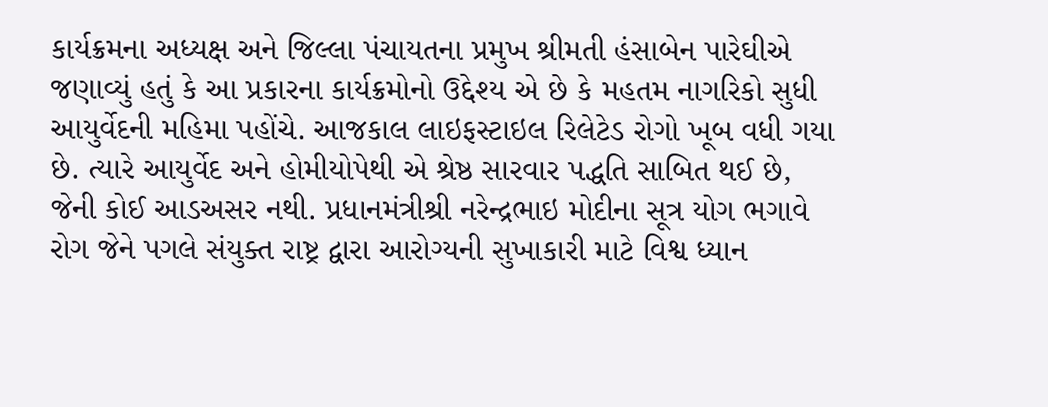કાર્યક્રમના અધ્યક્ષ અને જિલ્લા પંચાયતના પ્રમુખ શ્રીમતી હંસાબેન પારેઘીએ જણાવ્યું હતું કે આ પ્રકારના કાર્યક્રમોનો ઉદ્દેશ્ય એ છે કે મહતમ નાગરિકો સુધી આયુર્વેદની મહિમા પહોંચે. આજકાલ લાઇફસ્ટાઇલ રિલેટેડ રોગો ખૂબ વધી ગયા છે. ત્યારે આયુર્વેદ અને હોમીયોપેથી એ શ્રેષ્ઠ સારવાર પદ્ધતિ સાબિત થઈ છે, જેની કોઈ આડઅસર નથી. પ્રધાનમંત્રીશ્રી નરેન્દ્રભાઇ મોદીના સૂત્ર યોગ ભગાવે રોગ જેને પગલે સંયુક્ત રાષ્ટ્ર દ્વારા આરોગ્યની સુખાકારી માટે વિશ્વ ધ્યાન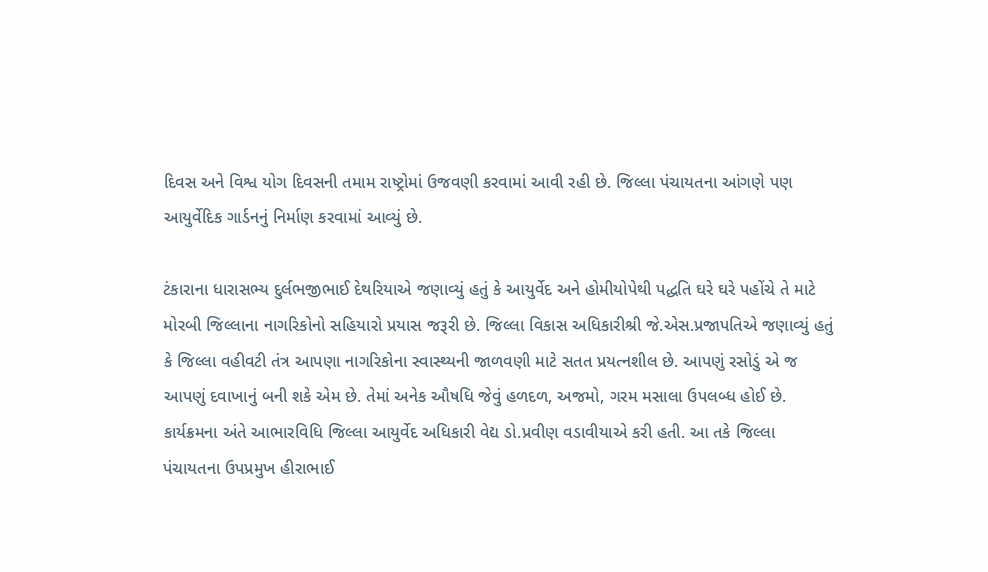દિવસ અને વિશ્વ યોગ દિવસની તમામ રાષ્ટ્રોમાં ઉજવણી કરવામાં આવી રહી છે. જિલ્લા પંચાયતના આંગણે પણ આયુર્વેદિક ગાર્ડનનું નિર્માણ કરવામાં આવ્યું છે.

ટંકારાના ધારાસભ્ય દુર્લભજીભાઈ દેથરિયાએ જણાવ્યું હતું કે આયુર્વેદ અને હોમીયોપેથી પદ્ધતિ ઘરે ઘરે પહોંચે તે માટે મોરબી જિલ્લાના નાગરિકોનો સહિયારો પ્રયાસ જરૂરી છે. જિલ્લા વિકાસ અધિકારીશ્રી જે.એસ.પ્રજાપતિએ જણાવ્યું હતું કે જિલ્લા વહીવટી તંત્ર આપણા નાગરિકોના સ્વાસ્થ્યની જાળવણી માટે સતત પ્રયત્નશીલ છે. આપણું રસોડું એ જ આપણું દવાખાનું બની શકે એમ છે. તેમાં અનેક ઔષધિ જેવું હળદળ, અજમો, ગરમ મસાલા ઉપલબ્ધ હોઈ છે. કાર્યક્રમના અંતે આભારવિધિ જિલ્લા આયુર્વેદ અધિકારી વેદ્ય ડો.પ્રવીણ વડાવીયાએ કરી હતી. આ તકે જિલ્લા પંચાયતના ઉપપ્રમુખ હીરાભાઈ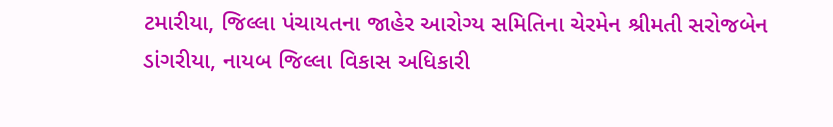ટમારીયા, જિલ્લા પંચાયતના જાહેર આરોગ્ય સમિતિના ચેરમેન શ્રીમતી સરોજબેન ડાંગરીયા, નાયબ જિલ્લા વિકાસ અધિકારી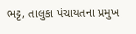ભટ્ટ, તાલુકા પંચાયતના પ્રમુખ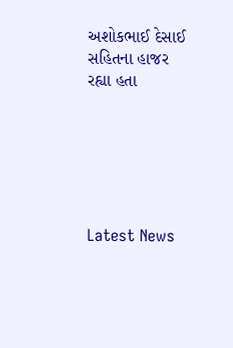અશોકભાઈ દેસાઈ સહિતના હાજર રહ્યા હતા






Latest News